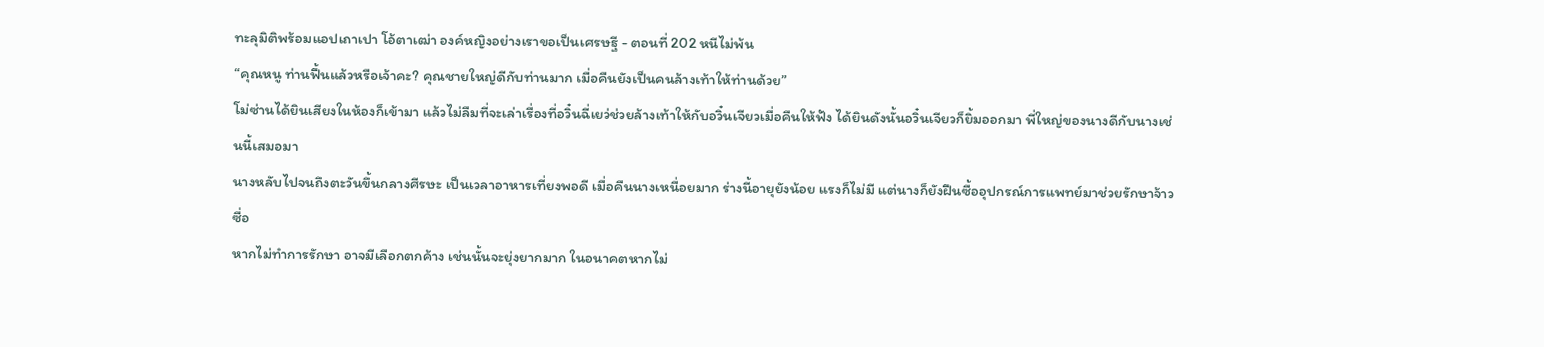ทะลุมิติพร้อมแอปเถาเปา โอ้ตาเฒ่า องค์หญิงอย่างเราขอเป็นเศรษฐี - ตอนที่ 202 หนีไม่พ้น
“คุณหนู ท่านฟื้นแล้วหรือเจ้าคะ? คุณชายใหญ่ดีกับท่านมาก เมื่อคืนยังเป็นคนล้างเท้าให้ท่านด้วย”
โม่ซ่านได้ยินเสียงในห้องก็เข้ามา แล้วไม่ลืมที่จะเล่าเรื่องที่อวิ๋นฉี่เยว่ช่วยล้างเท้าให้กับอวิ๋นเจียวเมื่อคืนให้ฟัง ได้ยินดังนั้นอวิ๋นเจียวก็ยิ้มออกมา พี่ใหญ่ของนางดีกับนางเช่นนี้เสมอมา
นางหลับไปจนถึงตะวันขึ้นกลางศีรษะ เป็นเวลาอาหารเที่ยงพอดี เมื่อคืนนางเหนื่อยมาก ร่างนี้อายุยังน้อย แรงก็ไม่มี แต่นางก็ยังฝืนซื้ออุปกรณ์การแพทย์มาช่วยรักษาจ้าวซื่อ
หากไม่ทำการรักษา อาจมีเลือกตกค้าง เช่นนั้นจะยุ่งยากมาก ในอนาคตหากไม่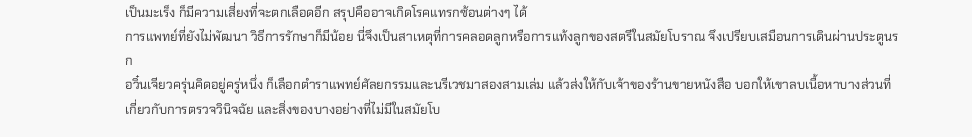เป็นมะเร็ง ก็มีความเสี่ยงที่จะตกเลือดอีก สรุปคืออาจเกิดโรคแทรกซ้อนต่างๆ ได้
การแพทย์ที่ยังไม่พัฒนา วิธีการรักษาก็มีน้อย นี่จึงเป็นสาเหตุที่การคลอดลูกหรือการแท้งลูกของสตรีในสมัยโบราณ จึงเปรียบเสมือนการเดินผ่านประตูนรก
อวิ๋นเจียวครุ่นคิดอยู่ครู่หนึ่ง ก็เลือกตำราแพทย์ศัลยกรรมและนรีเวชมาสองสามเล่ม แล้วส่งให้กับเจ้าของร้านขายหนังสือ บอกให้เขาลบเนื้อหาบางส่วนที่เกี่ยวกับการตรวจวินิจฉัย และสิ่งของบางอย่างที่ไม่มีในสมัยโบ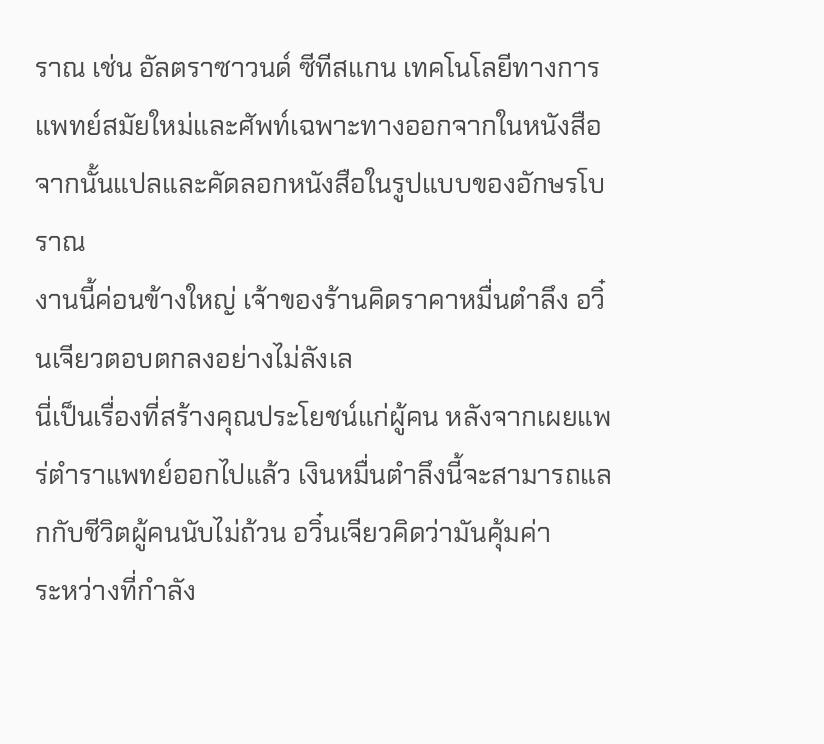ราณ เช่น อัลตราซาวนด์ ซีทีสแกน เทคโนโลยีทางการแพทย์สมัยใหม่และศัพท์เฉพาะทางออกจากในหนังสือ จากนั้นแปลและคัดลอกหนังสือในรูปแบบของอักษรโบราณ
งานนี้ค่อนข้างใหญ่ เจ้าของร้านคิดราคาหมื่นตำลึง อวิ๋นเจียวตอบตกลงอย่างไม่ลังเล
นี่เป็นเรื่องที่สร้างคุณประโยชน์แก่ผู้คน หลังจากเผยแพร่ตำราแพทย์ออกไปแล้ว เงินหมื่นตำลึงนี้จะสามารถแลกกับชีวิตผู้คนนับไม่ถ้วน อวิ๋นเจียวคิดว่ามันคุ้มค่า
ระหว่างที่กำลัง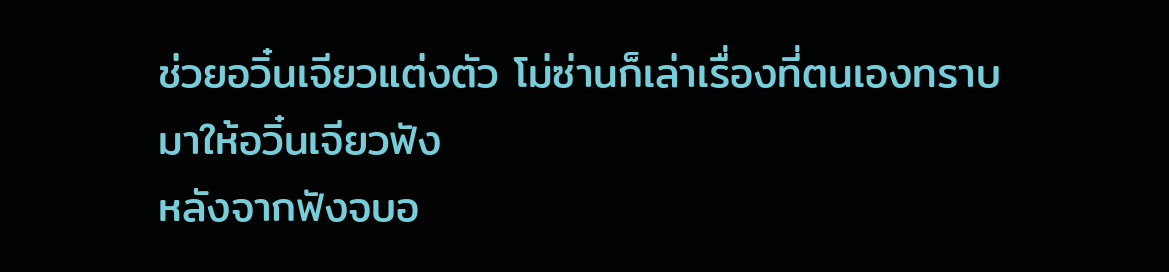ช่วยอวิ๋นเจียวแต่งตัว โม่ซ่านก็เล่าเรื่องที่ตนเองทราบมาให้อวิ๋นเจียวฟัง
หลังจากฟังจบอ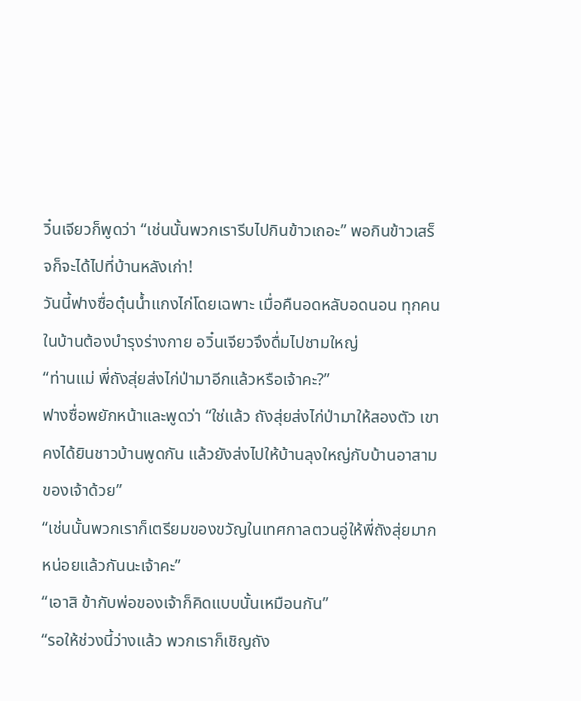วิ๋นเจียวก็พูดว่า “เช่นนั้นพวกเรารีบไปกินข้าวเถอะ” พอกินข้าวเสร็จก็จะได้ไปที่บ้านหลังเก่า!
วันนี้ฟางซื่อตุ๋นน้ำแกงไก่โดยเฉพาะ เมื่อคืนอดหลับอดนอน ทุกคนในบ้านต้องบำรุงร่างกาย อวิ๋นเจียวจึงดื่มไปชามใหญ่
“ท่านแม่ พี่ถังสุ่ยส่งไก่ป่ามาอีกแล้วหรือเจ้าคะ?”
ฟางซื่อพยักหน้าและพูดว่า “ใช่แล้ว ถังสุ่ยส่งไก่ป่ามาให้สองตัว เขาคงได้ยินชาวบ้านพูดกัน แล้วยังส่งไปให้บ้านลุงใหญ่กับบ้านอาสามของเจ้าด้วย”
“เช่นนั้นพวกเราก็เตรียมของขวัญในเทศกาลตวนอู่ให้พี่ถังสุ่ยมากหน่อยแล้วกันนะเจ้าคะ”
“เอาสิ ข้ากับพ่อของเจ้าก็คิดแบบนั้นเหมือนกัน”
“รอให้ช่วงนี้ว่างแล้ว พวกเราก็เชิญถัง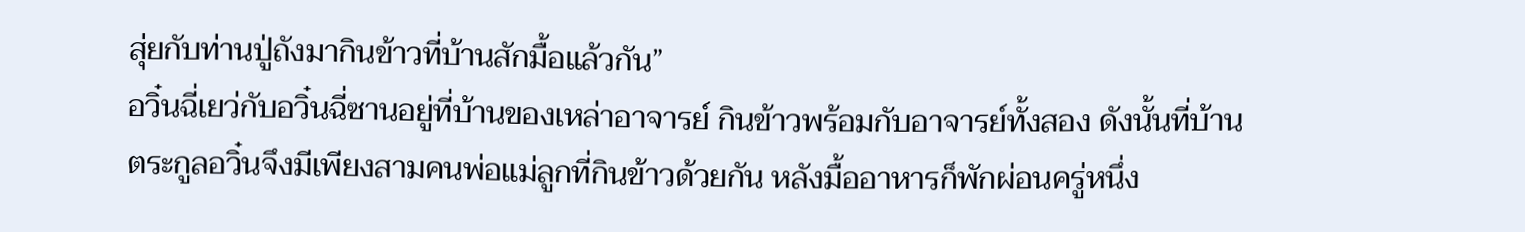สุ่ยกับท่านปู่ถังมากินข้าวที่บ้านสักมื้อแล้วกัน”
อวิ๋นฉี่เยว่กับอวิ๋นฉี่ซานอยู่ที่บ้านของเหล่าอาจารย์ กินข้าวพร้อมกับอาจารย์ทั้งสอง ดังนั้นที่บ้านตระกูลอวิ๋นจึงมีเพียงสามคนพ่อแม่ลูกที่กินข้าวด้วยกัน หลังมื้ออาหารก็พักผ่อนครู่หนึ่ง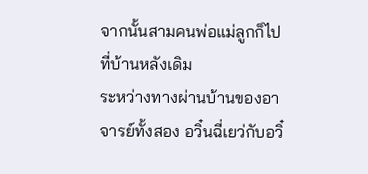จากนั้นสามคนพ่อแม่ลูกก็ไปที่บ้านหลังเดิม
ระหว่างทางผ่านบ้านของอาจารย์ทั้งสอง อวิ๋นฉี่เยว่กับอวิ๋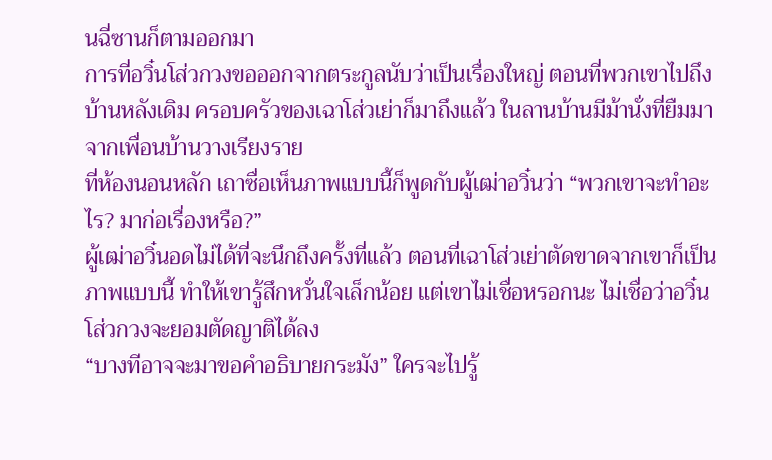นฉี่ซานก็ตามออกมา
การที่อวิ๋นโส่วกวงขอออกจากตระกูลนับว่าเป็นเรื่องใหญ่ ตอนที่พวกเขาไปถึงบ้านหลังเดิม ครอบครัวของเฉาโส่วเย่าก็มาถึงแล้ว ในลานบ้านมีม้านั่งที่ยืมมาจากเพื่อนบ้านวางเรียงราย
ที่ห้องนอนหลัก เถาซื่อเห็นภาพแบบนี้ก็พูดกับผู้เฒ่าอวิ๋นว่า “พวกเขาจะทำอะไร? มาก่อเรื่องหรือ?”
ผู้เฒ่าอวิ๋นอดไม่ได้ที่จะนึกถึงครั้งที่แล้ว ตอนที่เฉาโส่วเย่าตัดขาดจากเขาก็เป็นภาพแบบนี้ ทำให้เขารู้สึกหวั่นใจเล็กน้อย แต่เขาไม่เชื่อหรอกนะ ไม่เชื่อว่าอวิ๋นโส่วกวงจะยอมตัดญาติได้ลง
“บางทีอาจจะมาขอคำอธิบายกระมัง” ใครจะไปรู้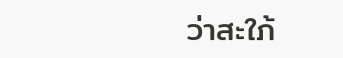ว่าสะใภ้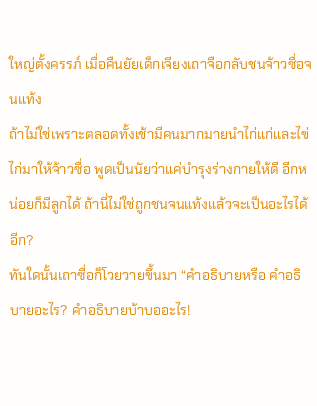ใหญ่ตั้งครรภ์ เมื่อคืนยัยเด็กเจียงเถาจือกลับชนจ้าวซื่อจนแท้ง
ถ้าไม่ใช่เพราะตลอดทั้งเช้ามีคนมากมายนำไก่แก่และไข่ไก่มาให้จ้าวซื่อ พูดเป็นนัยว่าแค่บำรุงร่างกายให้ดี อีกหน่อยก็มีลูกได้ ถ้านี่ไม่ใช่ถูกชนจนแท้งแล้วจะเป็นอะไรได้อีก?
ทันใดนั้นเถาซื่อก็โวยวายขึ้นมา “คำอธิบายหรือ คำอธิบายอะไร? คำอธิบายบ้าบออะไร!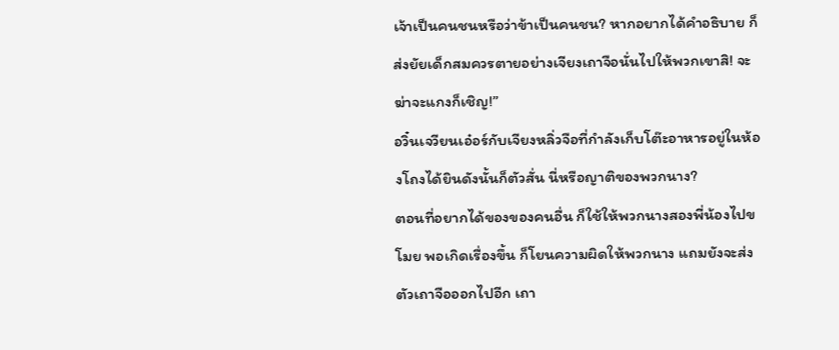เจ้าเป็นคนชนหรือว่าข้าเป็นคนชน? หากอยากได้คำอธิบาย ก็ส่งยัยเด็กสมควรตายอย่างเจียงเถาจือนั่นไปให้พวกเขาสิ! จะฆ่าจะแกงก็เชิญ!”
อวิ๋นเจวียนเอ๋อร์กับเจียงหลิ่วจือที่กำลังเก็บโต๊ะอาหารอยู่ในห้องโถงได้ยินดังนั้นก็ตัวสั่น นี่หรือญาติของพวกนาง?
ตอนที่อยากได้ของของคนอื่น ก็ใช้ให้พวกนางสองพี่น้องไปขโมย พอเกิดเรื่องขึ้น ก็โยนความผิดให้พวกนาง แถมยังจะส่งตัวเถาจือออกไปอีก เถา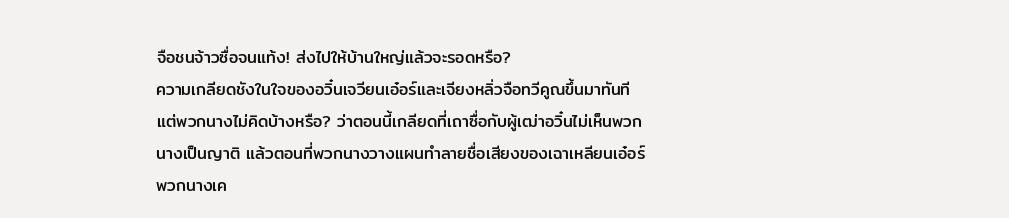จือชนจ้าวซื่อจนแท้ง! ส่งไปให้บ้านใหญ่แล้วจะรอดหรือ?
ความเกลียดชังในใจของอวิ๋นเจวียนเอ๋อร์และเจียงหลิ่วจือทวีคูณขึ้นมาทันที
แต่พวกนางไม่คิดบ้างหรือ? ว่าตอนนี้เกลียดที่เถาซื่อกับผู้เฒ่าอวิ๋นไม่เห็นพวกนางเป็นญาติ แล้วตอนที่พวกนางวางแผนทำลายชื่อเสียงของเฉาเหลียนเอ๋อร์ พวกนางเค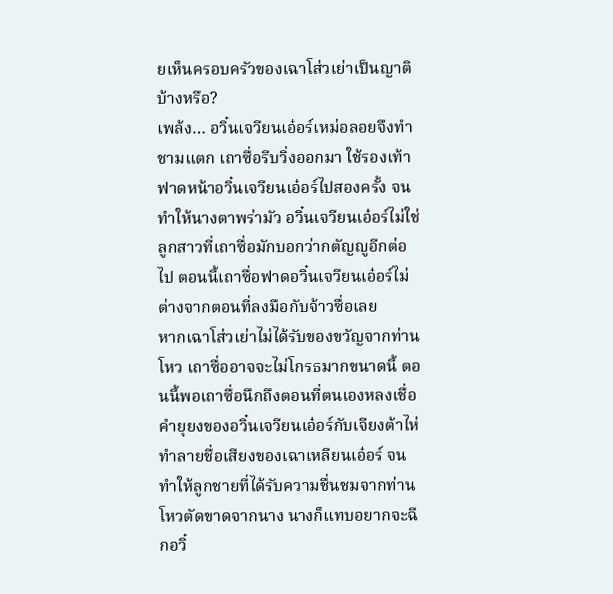ยเห็นครอบครัวของเฉาโส่วเย่าเป็นญาติบ้างหรือ?
เพล้ง… อวิ๋นเจวียนเอ๋อร์เหม่อลอยจึงทำชามแตก เถาซื่อรีบวิ่งออกมา ใช้รองเท้าฟาดหน้าอวิ๋นเจวียนเอ๋อร์ไปสองครั้ง จนทำให้นางตาพร่ามัว อวิ๋นเจวียนเอ๋อร์ไม่ใช่ลูกสาวที่เถาซื่อมักบอกว่ากตัญญูอีกต่อไป ตอนนี้เถาซื่อฟาดอวิ๋นเจวียนเอ๋อร์ไม่ต่างจากตอนที่ลงมือกับจ้าวซื่อเลย
หากเฉาโส่วเย่าไม่ได้รับของขวัญจากท่านโหว เถาซื่ออาจจะไม่โกรธมากขนาดนี้ ตอนนี้พอเถาซื่อนึกถึงตอนที่ตนเองหลงเชื่อคำยุยงของอวิ๋นเจวียนเอ๋อร์กับเจียงต้าไห่ ทำลายชื่อเสียงของเฉาเหลียนเอ๋อร์ จนทำให้ลูกชายที่ได้รับความชื่นชมจากท่านโหวตัดขาดจากนาง นางก็แทบอยากจะฉีกอวิ๋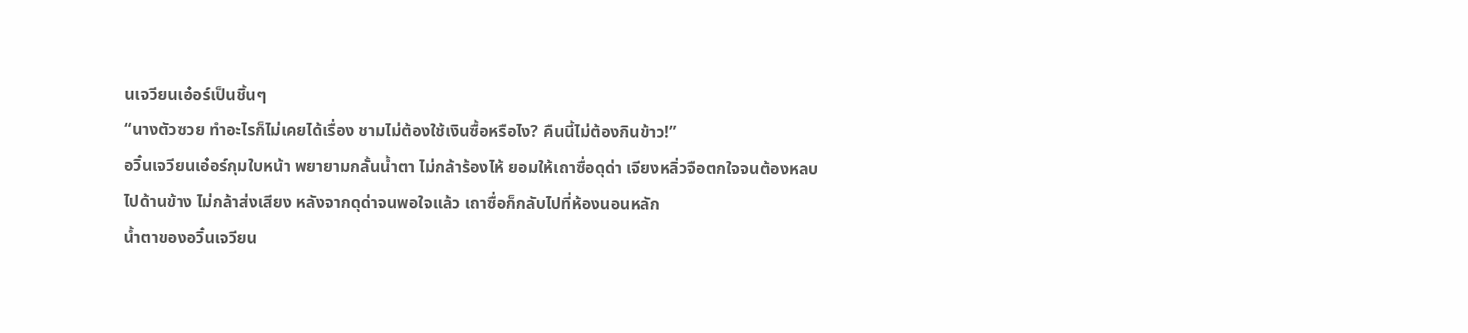นเจวียนเอ๋อร์เป็นชิ้นๆ
“นางตัวซวย ทำอะไรก็ไม่เคยได้เรื่อง ชามไม่ต้องใช้เงินซื้อหรือไง? คืนนี้ไม่ต้องกินข้าว!”
อวิ๋นเจวียนเอ๋อร์กุมใบหน้า พยายามกลั้นน้ำตา ไม่กล้าร้องไห้ ยอมให้เถาซื่อดุด่า เจียงหลิ่วจือตกใจจนต้องหลบไปด้านข้าง ไม่กล้าส่งเสียง หลังจากดุด่าจนพอใจแล้ว เถาซื่อก็กลับไปที่ห้องนอนหลัก
น้ำตาของอวิ๋นเจวียน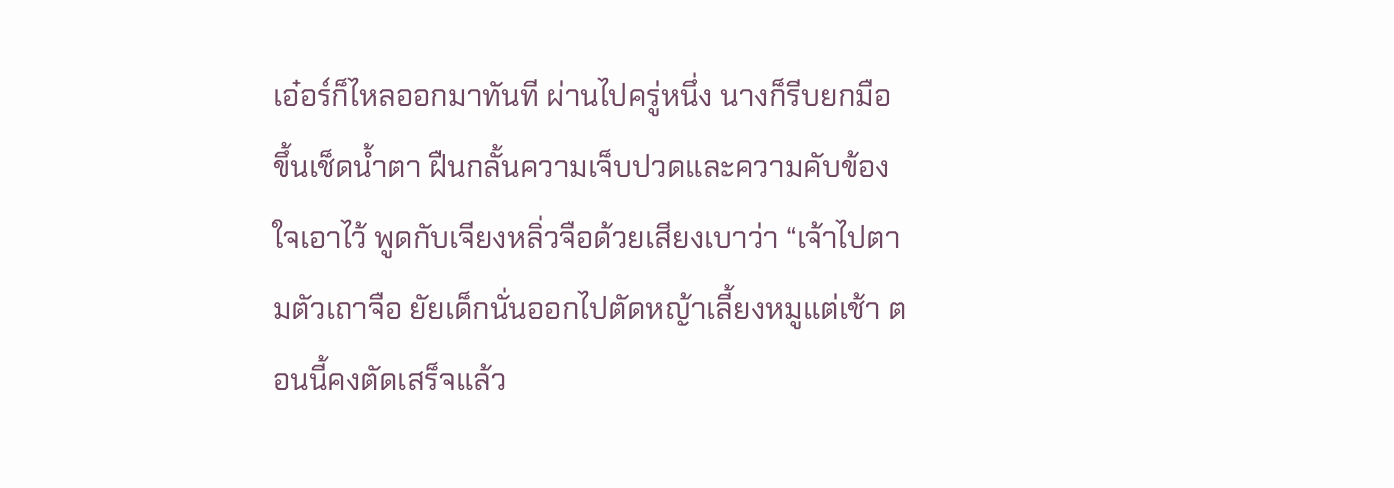เอ๋อร์ก็ไหลออกมาทันที ผ่านไปครู่หนึ่ง นางก็รีบยกมือขึ้นเช็ดน้ำตา ฝืนกลั้นความเจ็บปวดและความคับข้องใจเอาไว้ พูดกับเจียงหลิ่วจือด้วยเสียงเบาว่า “เจ้าไปตามตัวเถาจือ ยัยเด็กนั่นออกไปตัดหญ้าเลี้ยงหมูแต่เช้า ตอนนี้คงตัดเสร็จแล้ว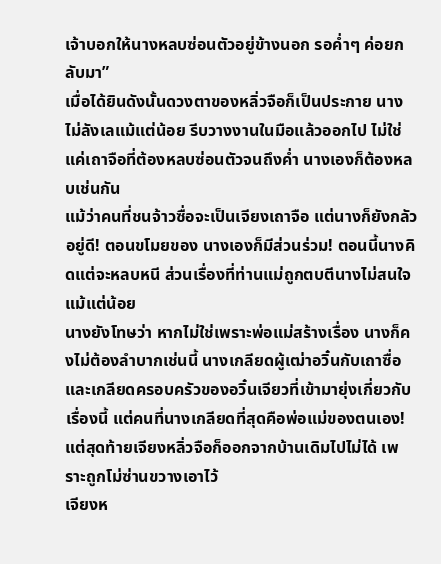เจ้าบอกให้นางหลบซ่อนตัวอยู่ข้างนอก รอค่ำๆ ค่อยกลับมา”
เมื่อได้ยินดังนั้นดวงตาของหลิ่วจือก็เป็นประกาย นางไม่ลังเลแม้แต่น้อย รีบวางงานในมือแล้วออกไป ไม่ใช่แค่เถาจือที่ต้องหลบซ่อนตัวจนถึงค่ำ นางเองก็ต้องหลบเช่นกัน
แม้ว่าคนที่ชนจ้าวซื่อจะเป็นเจียงเถาจือ แต่นางก็ยังกลัวอยู่ดี! ตอนขโมยของ นางเองก็มีส่วนร่วม! ตอนนี้นางคิดแต่จะหลบหนี ส่วนเรื่องที่ท่านแม่ถูกตบตีนางไม่สนใจแม้แต่น้อย
นางยังโทษว่า หากไม่ใช่เพราะพ่อแม่สร้างเรื่อง นางก็คงไม่ต้องลำบากเช่นนี้ นางเกลียดผู้เฒ่าอวิ๋นกับเถาซื่อ และเกลียดครอบครัวของอวิ๋นเจียวที่เข้ามายุ่งเกี่ยวกับเรื่องนี้ แต่คนที่นางเกลียดที่สุดคือพ่อแม่ของตนเอง!
แต่สุดท้ายเจียงหลิ่วจือก็ออกจากบ้านเดิมไปไม่ได้ เพราะถูกโม่ซ่านขวางเอาไว้
เจียงห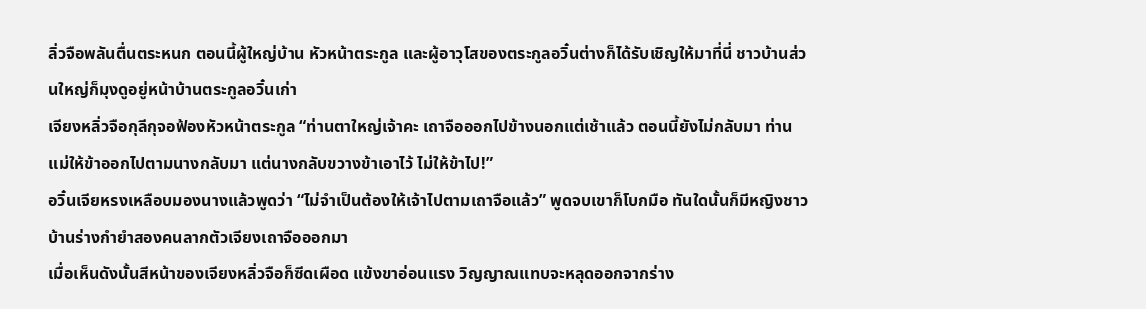ลิ่วจือพลันตื่นตระหนก ตอนนี้ผู้ใหญ่บ้าน หัวหน้าตระกูล และผู้อาวุโสของตระกูลอวิ๋นต่างก็ได้รับเชิญให้มาที่นี่ ชาวบ้านส่วนใหญ่ก็มุงดูอยู่หน้าบ้านตระกูลอวิ๋นเก่า
เจียงหลิ่วจือกุลีกุจอฟ้องหัวหน้าตระกูล “ท่านตาใหญ่เจ้าคะ เถาจือออกไปข้างนอกแต่เช้าแล้ว ตอนนี้ยังไม่กลับมา ท่านแม่ให้ข้าออกไปตามนางกลับมา แต่นางกลับขวางข้าเอาไว้ ไม่ให้ข้าไป!”
อวิ๋นเจียหรงเหลือบมองนางแล้วพูดว่า “ไม่จำเป็นต้องให้เจ้าไปตามเถาจือแล้ว” พูดจบเขาก็โบกมือ ทันใดนั้นก็มีหญิงชาวบ้านร่างกำยำสองคนลากตัวเจียงเถาจือออกมา
เมื่อเห็นดังนั้นสีหน้าของเจียงหลิ่วจือก็ซีดเผือด แข้งขาอ่อนแรง วิญญาณแทบจะหลุดออกจากร่าง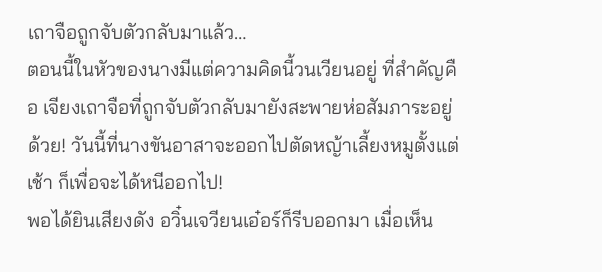เถาจือถูกจับตัวกลับมาแล้ว…
ตอนนี้ในหัวของนางมีแต่ความคิดนี้วนเวียนอยู่ ที่สำคัญคือ เจียงเถาจือที่ถูกจับตัวกลับมายังสะพายห่อสัมภาระอยู่ด้วย! วันนี้ที่นางขันอาสาจะออกไปตัดหญ้าเลี้ยงหมูตั้งแต่เช้า ก็เพื่อจะได้หนีออกไป!
พอได้ยินเสียงดัง อวิ๋นเจวียนเอ๋อร์ก็รีบออกมา เมื่อเห็น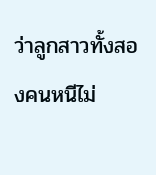ว่าลูกสาวทั้งสองคนหนีไม่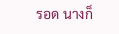รอด นางก็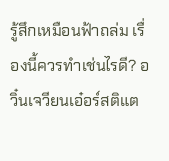รู้สึกเหมือนฟ้าถล่ม เรื่องนี้ควรทำเช่นไรดี? อวิ๋นเจวียนเอ๋อร์สติแต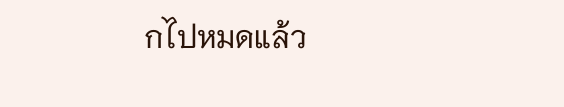กไปหมดแล้ว